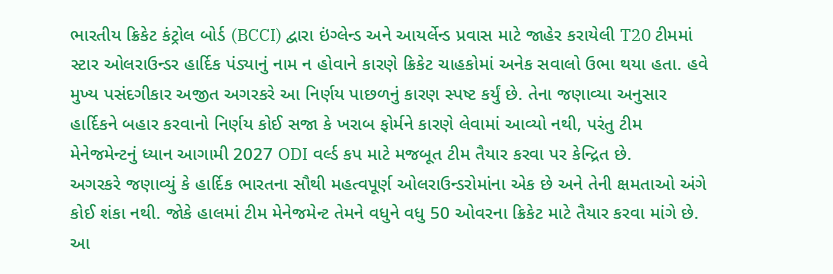ભારતીય ક્રિકેટ કંટ્રોલ બોર્ડ (BCCI) દ્વારા ઇંગ્લેન્ડ અને આયર્લેન્ડ પ્રવાસ માટે જાહેર કરાયેલી T20 ટીમમાં સ્ટાર ઓલરાઉન્ડર હાર્દિક પંડ્યાનું નામ ન હોવાને કારણે ક્રિકેટ ચાહકોમાં અનેક સવાલો ઉભા થયા હતા. હવે મુખ્ય પસંદગીકાર અજીત અગરકરે આ નિર્ણય પાછળનું કારણ સ્પષ્ટ કર્યું છે. તેના જણાવ્યા અનુસાર હાર્દિકને બહાર કરવાનો નિર્ણય કોઈ સજા કે ખરાબ ફોર્મને કારણે લેવામાં આવ્યો નથી, પરંતુ ટીમ મેનેજમેન્ટનું ધ્યાન આગામી 2027 ODI વર્લ્ડ કપ માટે મજબૂત ટીમ તૈયાર કરવા પર કેન્દ્રિત છે.
અગરકરે જણાવ્યું કે હાર્દિક ભારતના સૌથી મહત્વપૂર્ણ ઓલરાઉન્ડરોમાંના એક છે અને તેની ક્ષમતાઓ અંગે કોઈ શંકા નથી. જોકે હાલમાં ટીમ મેનેજમેન્ટ તેમને વધુને વધુ 50 ઓવરના ક્રિકેટ માટે તૈયાર કરવા માંગે છે. આ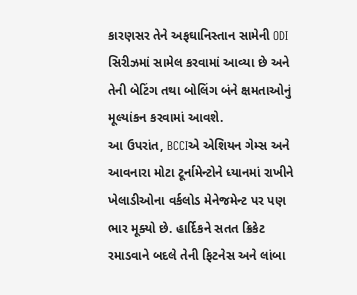કારણસર તેને અફઘાનિસ્તાન સામેની ODI સિરીઝમાં સામેલ કરવામાં આવ્યા છે અને તેની બેટિંગ તથા બોલિંગ બંને ક્ષમતાઓનું મૂલ્યાંકન કરવામાં આવશે.
આ ઉપરાંત, BCCIએ એશિયન ગેમ્સ અને આવનારા મોટા ટૂર્નામેન્ટોને ધ્યાનમાં રાખીને ખેલાડીઓના વર્કલોડ મેનેજમેન્ટ પર પણ ભાર મૂક્યો છે. હાર્દિકને સતત ક્રિકેટ રમાડવાને બદલે તેની ફિટનેસ અને લાંબા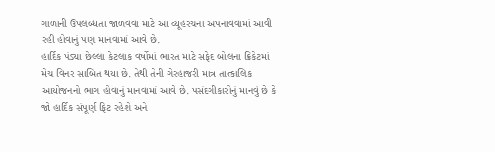ગાળાની ઉપલબ્ધતા જાળવવા માટે આ વ્યૂહરચના અપનાવવામાં આવી રહી હોવાનું પણ માનવામાં આવે છે.
હાર્દિક પંડ્યા છેલ્લા કેટલાક વર્ષોમાં ભારત માટે સફેદ બોલના ક્રિકેટમાં મેચ વિનર સાબિત થયા છે. તેથી તેની ગેરહાજરી માત્ર તાત્કાલિક આયોજનનો ભાગ હોવાનું માનવામાં આવે છે. પસંદગીકારોનું માનવું છે કે જો હાર્દિક સંપૂર્ણ ફિટ રહેશે અને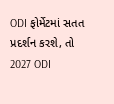ODI ફોર્મેટમાં સતત પ્રદર્શન કરશે, તો 2027 ODI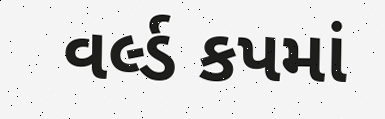વર્લ્ડ કપમાં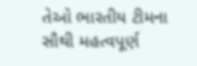તેઓ ભારતીય ટીમના સૌથી મહત્વપૂર્ણ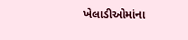ખેલાડીઓમાંના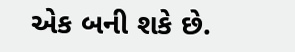એક બની શકે છે.